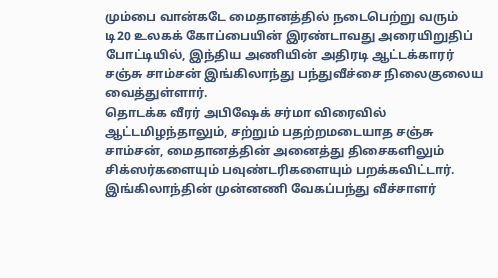மும்பை வான்கடே மைதானத்தில் நடைபெற்று வரும் டி20 உலகக் கோப்பையின் இரண்டாவது அரையிறுதிப் போட்டியில், இந்திய அணியின் அதிரடி ஆட்டக்காரர் சஞ்சு சாம்சன் இங்கிலாந்து பந்துவீச்சை நிலைகுலைய வைத்துள்ளார்.
தொடக்க வீரர் அபிஷேக் சர்மா விரைவில் ஆட்டமிழந்தாலும், சற்றும் பதற்றமடையாத சஞ்சு சாம்சன், மைதானத்தின் அனைத்து திசைகளிலும் சிக்ஸர்களையும் பவுண்டரிகளையும் பறக்கவிட்டார். இங்கிலாந்தின் முன்னணி வேகப்பந்து வீச்சாளர்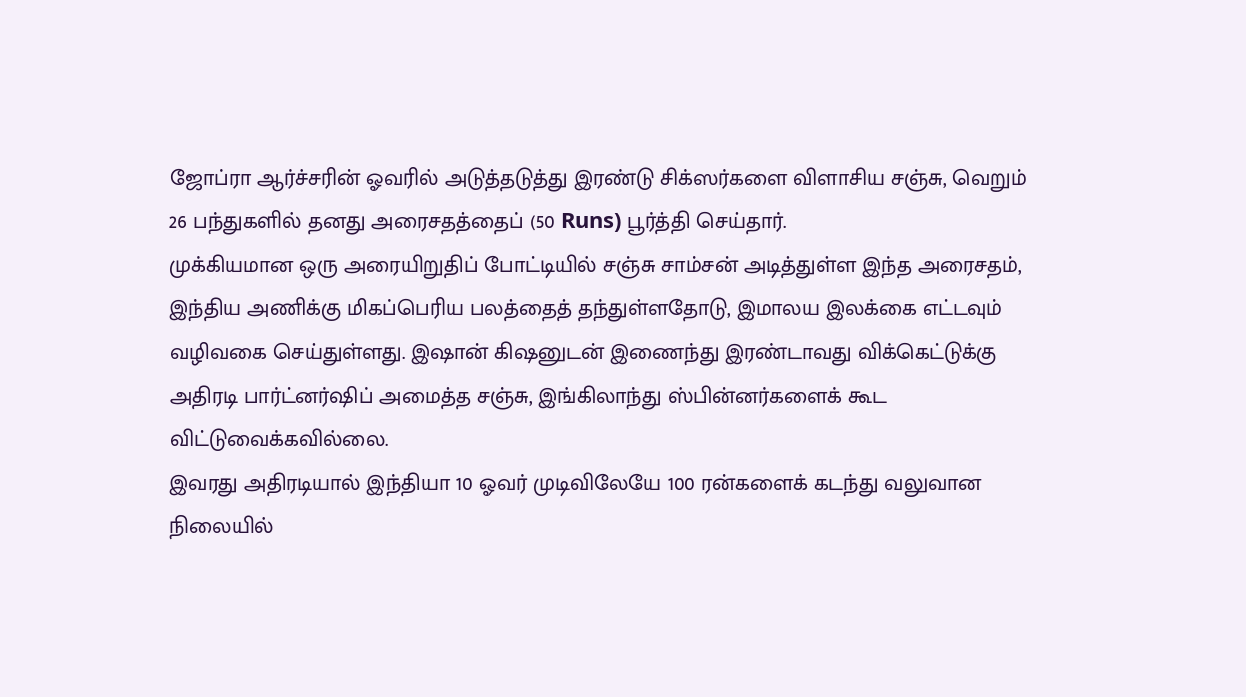ஜோப்ரா ஆர்ச்சரின் ஓவரில் அடுத்தடுத்து இரண்டு சிக்ஸர்களை விளாசிய சஞ்சு, வெறும் 26 பந்துகளில் தனது அரைசதத்தைப் (50 Runs) பூர்த்தி செய்தார்.
முக்கியமான ஒரு அரையிறுதிப் போட்டியில் சஞ்சு சாம்சன் அடித்துள்ள இந்த அரைசதம், இந்திய அணிக்கு மிகப்பெரிய பலத்தைத் தந்துள்ளதோடு, இமாலய இலக்கை எட்டவும் வழிவகை செய்துள்ளது. இஷான் கிஷனுடன் இணைந்து இரண்டாவது விக்கெட்டுக்கு அதிரடி பார்ட்னர்ஷிப் அமைத்த சஞ்சு, இங்கிலாந்து ஸ்பின்னர்களைக் கூட விட்டுவைக்கவில்லை.
இவரது அதிரடியால் இந்தியா 10 ஓவர் முடிவிலேயே 100 ரன்களைக் கடந்து வலுவான நிலையில்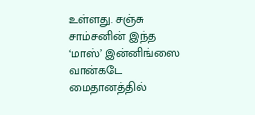உள்ளது. சஞ்சு சாம்சனின் இந்த ‘மாஸ்’ இன்னிங்ஸை வான்கடே மைதானத்தில்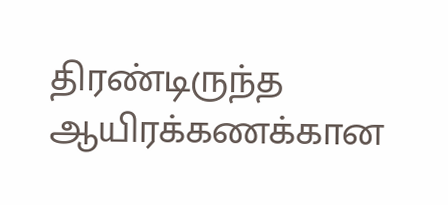திரண்டிருந்த ஆயிரக்கணக்கான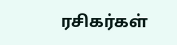ரசிகர்கள்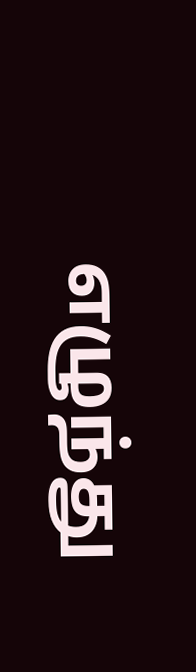எழுந்து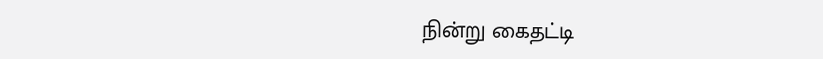நின்று கைதட்டி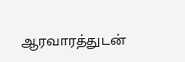ஆரவாரத்துடன்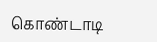கொண்டாடி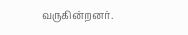வருகின்றனர்.